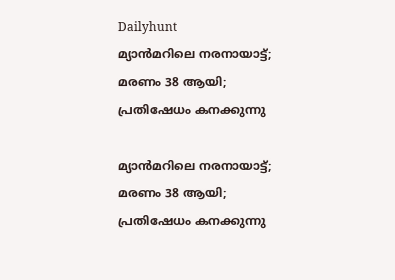Dailyhunt
മ്യാന്‍മറിലെ നരനായാട്ട്; മരണം 38 ആയി; പ്രതിഷേധം കനക്കുന്നു

മ്യാന്‍മറിലെ നരനായാട്ട്; മരണം 38 ആയി; പ്രതിഷേധം കനക്കുന്നു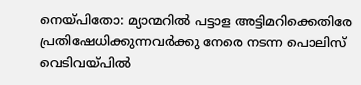നെയ്പിതോ: മ്യാന്മറില്‍ പട്ടാള അട്ടിമറിക്കെതിരേ പ്രതിഷേധിക്കുന്നവര്‍ക്കു നേരെ നടന്ന പൊലിസ് വെടിവയ്പില്‍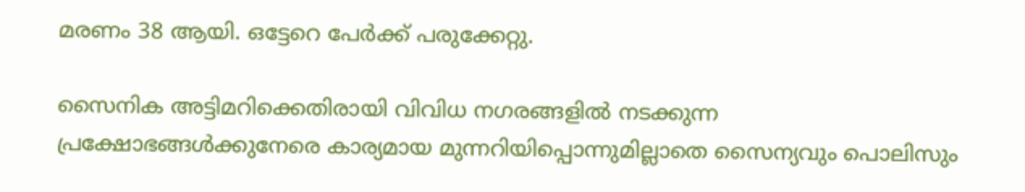മരണം 38 ആയി. ഒട്ടേറെ പേര്‍ക്ക് പരുക്കേറ്റു.

സൈനിക അട്ടിമറിക്കെതിരായി വിവിധ നഗരങ്ങളില്‍ നടക്കുന്ന പ്രക്ഷോഭങ്ങള്‍ക്കുനേരെ കാര്യമായ മുന്നറിയിപ്പൊന്നുമില്ലാതെ സൈന്യവും പൊലിസും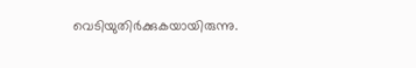വെടിയുതിര്‍ക്കുകയായിരുന്നു.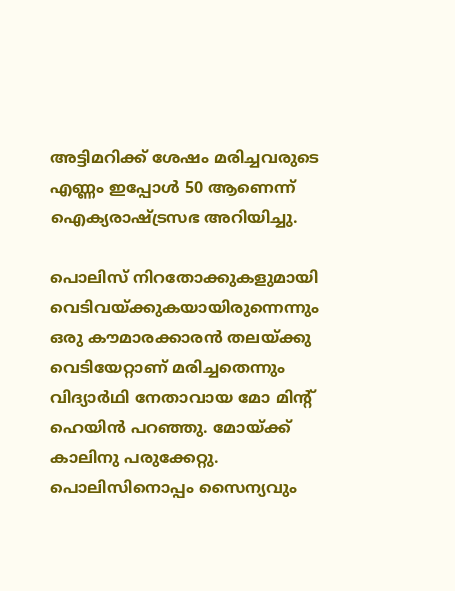അട്ടിമറിക്ക് ശേഷം മരിച്ചവരുടെ എണ്ണം ഇപ്പോള്‍ 50 ആണെന്ന് ഐക്യരാഷ്ട്രസഭ അറിയിച്ചു.

പൊലിസ് നിറതോക്കുകളുമായി വെടിവയ്ക്കുകയായിരുന്നെന്നും ഒരു കൗമാരക്കാരന്‍ തലയ്ക്കു വെടിയേറ്റാണ് മരിച്ചതെന്നും വിദ്യാര്‍ഥി നേതാവായ മോ മിന്റ് ഹെയിന്‍ പറഞ്ഞു. മോയ്ക്ക് കാലിനു പരുക്കേറ്റു. പൊലിസിനൊപ്പം സൈന്യവും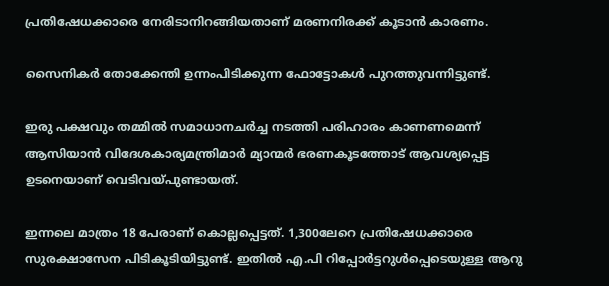പ്രതിഷേധക്കാരെ നേരിടാനിറങ്ങിയതാണ് മരണനിരക്ക് കൂടാന്‍ കാരണം.

സൈനികര്‍ തോക്കേന്തി ഉന്നംപിടിക്കുന്ന ഫോട്ടോകള്‍ പുറത്തുവന്നിട്ടുണ്ട്.

ഇരു പക്ഷവും തമ്മില്‍ സമാധാനചര്‍ച്ച നടത്തി പരിഹാരം കാണണമെന്ന് ആസിയാന്‍ വിദേശകാര്യമന്ത്രിമാര്‍ മ്യാന്മര്‍ ഭരണകൂടത്തോട് ആവശ്യപ്പെട്ട ഉടനെയാണ് വെടിവയ്പുണ്ടായത്.

ഇന്നലെ മാത്രം 18 പേരാണ് കൊല്ലപ്പെട്ടത്. 1,300ലേറെ പ്രതിഷേധക്കാരെ സുരക്ഷാസേന പിടികൂടിയിട്ടുണ്ട്. ഇതില്‍ എ.പി റിപ്പോര്‍ട്ടറുള്‍പ്പെടെയുള്ള ആറു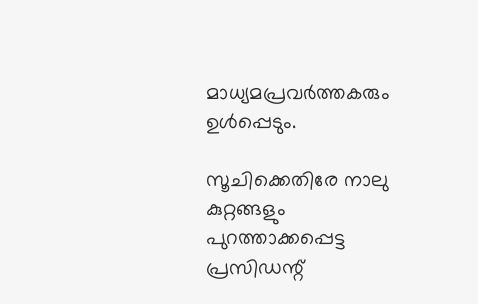മാധ്യമപ്രവര്‍ത്തകരും ഉള്‍പ്പെടും.

സൂചിക്കെതിരേ നാലു കുറ്റങ്ങളും പുറത്താക്കപ്പെട്ട പ്രസിഡന്റ്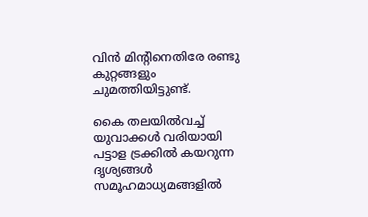വിന്‍ മിന്റിനെതിരേ രണ്ടു കുറ്റങ്ങളും ചുമത്തിയിട്ടുണ്ട്.

കൈ തലയില്‍വച്ച്‌ യുവാക്കള്‍ വരിയായി പട്ടാള ട്രക്കില്‍ കയറുന്ന ദൃശ്യങ്ങള്‍ സമൂഹമാധ്യമങ്ങളില്‍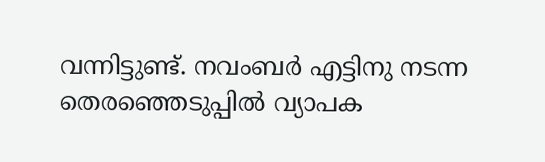വന്നിട്ടുണ്ട്. നവംബര്‍ എട്ടിനു നടന്ന തെരഞ്ഞെടുപ്പില്‍ വ്യാപക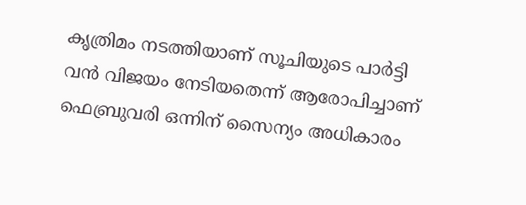കൃത്രിമം നടത്തിയാണ് സൂചിയുടെ പാര്‍ട്ടി വന്‍ വിജയം നേടിയതെന്ന് ആരോപിച്ചാണ് ഫെബ്രുവരി ഒന്നിന് സൈന്യം അധികാരം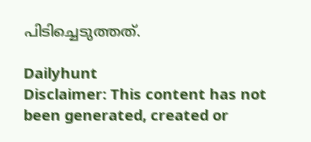പിടിച്ചെടുത്തത്.

Dailyhunt
Disclaimer: This content has not been generated, created or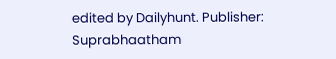edited by Dailyhunt. Publisher: Suprabhaatham